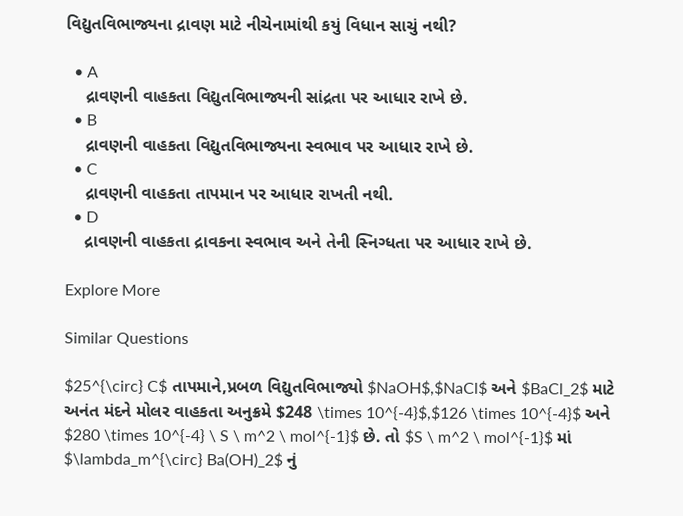વિદ્યુતવિભાજ્યના દ્રાવણ માટે નીચેનામાંથી કયું વિધાન સાચું નથી?

  • A
    દ્રાવણની વાહકતા વિદ્યુતવિભાજ્યની સાંદ્રતા પર આધાર રાખે છે.
  • B
    દ્રાવણની વાહકતા વિદ્યુતવિભાજ્યના સ્વભાવ પર આધાર રાખે છે.
  • C
    દ્રાવણની વાહકતા તાપમાન પર આધાર રાખતી નથી.
  • D
    દ્રાવણની વાહકતા દ્રાવકના સ્વભાવ અને તેની સ્નિગ્ધતા પર આધાર રાખે છે.

Explore More

Similar Questions

$25^{\circ} C$ તાપમાને,પ્રબળ વિદ્યુતવિભાજ્યો $NaOH$,$NaCl$ અને $BaCl_2$ માટે અનંત મંદને મોલર વાહકતા અનુક્રમે $248 \times 10^{-4}$,$126 \times 10^{-4}$ અને $280 \times 10^{-4} \ S \ m^2 \ mol^{-1}$ છે. તો $S \ m^2 \ mol^{-1}$ માં $\lambda_m^{\circ} Ba(OH)_2$ નું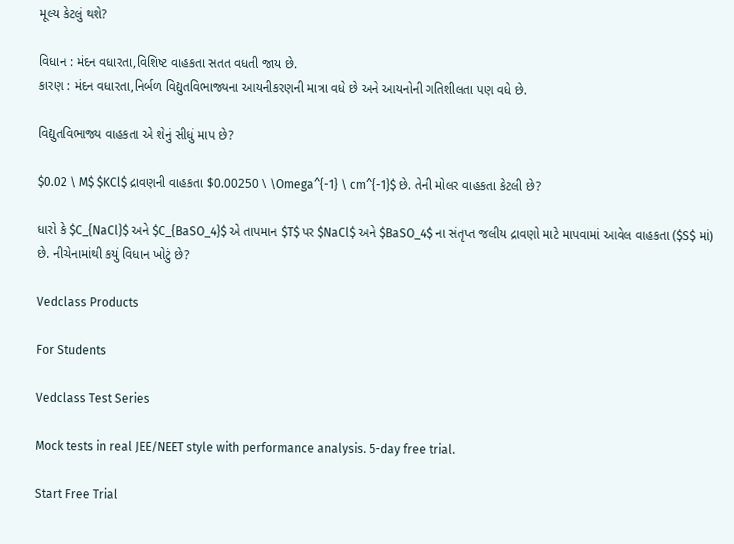મૂલ્ય કેટલું થશે?

વિધાન : મંદન વધારતા,વિશિષ્ટ વાહકતા સતત વધતી જાય છે.
કારણ : મંદન વધારતા,નિર્બળ વિદ્યુતવિભાજ્યના આયનીકરણની માત્રા વધે છે અને આયનોની ગતિશીલતા પણ વધે છે.

વિદ્યુતવિભાજ્ય વાહકતા એ શેનું સીધું માપ છે?

$0.02 \ M$ $KCl$ દ્રાવણની વાહકતા $0.00250 \ \Omega^{-1} \ cm^{-1}$ છે. તેની મોલર વાહકતા કેટલી છે?

ધારો કે $C_{NaCl}$ અને $C_{BaSO_4}$ એ તાપમાન $T$ પર $NaCl$ અને $BaSO_4$ ના સંતૃપ્ત જલીય દ્રાવણો માટે માપવામાં આવેલ વાહકતા ($S$ માં) છે. નીચેનામાંથી કયું વિધાન ખોટું છે?

Vedclass Products

For Students

Vedclass Test Series

Mock tests in real JEE/NEET style with performance analysis. 5-day free trial.

Start Free Trial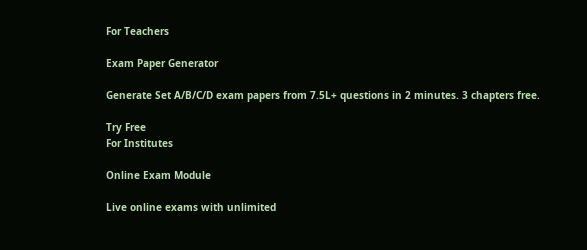For Teachers

Exam Paper Generator

Generate Set A/B/C/D exam papers from 7.5L+ questions in 2 minutes. 3 chapters free.

Try Free
For Institutes

Online Exam Module

Live online exams with unlimited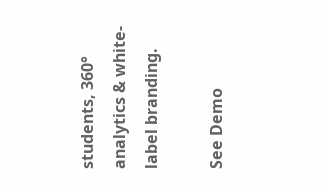students, 360° analytics & white-label branding.

See Demo